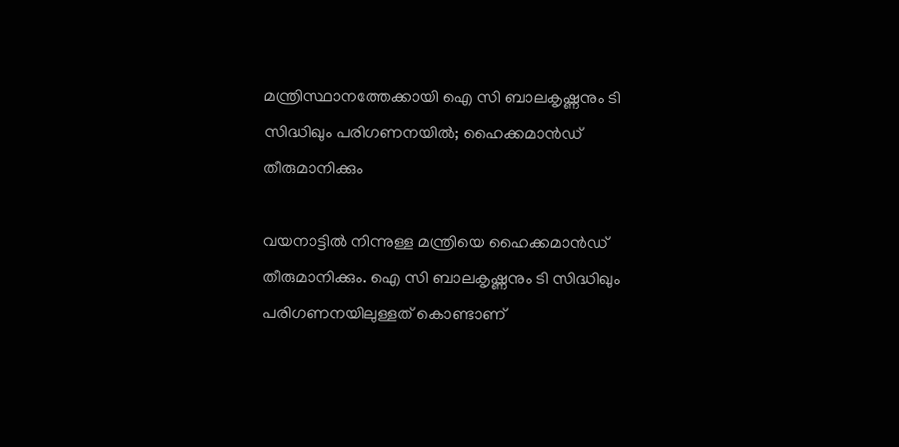മന്ത്രിസ്ഥാനത്തേക്കായി ഐ സി ബാലകൃഷ്ണനും ടി സിദ്ധിഖും പരിഗണനയിൽ; ഹൈക്കമാൻഡ് തീരുമാനിക്കും

വയനാട്ടിൽ നിന്നുള്ള മന്ത്രിയെ ഹൈക്കമാൻഡ് തീരുമാനിക്കും. ഐ സി ബാലകൃഷ്ണനും ടി സിദ്ധിഖും പരിഗണനയിലുള്ളത് കൊണ്ടാണ്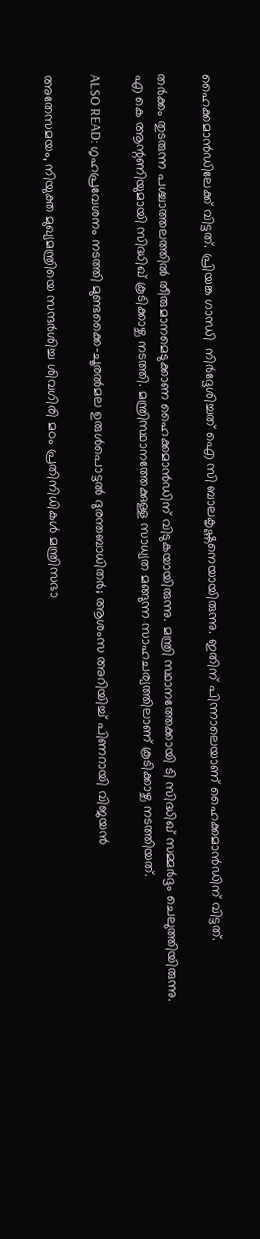ഹൈക്കമാൻഡിലേക്ക് വിട്ടത്. പ്രിയങ്ക ഗാന്ധി  നിർദ്ദേശിച്ചത് ഐ സി ബാലകൃഷ്ണനെയായിരുന്നു. ഇതിന് പിന്നാലെയാണ് ഹൈക്കമാൻഡിന് വിട്ടത്.

തർക്കം തുടരുന്ന പശ്ചാത്തലത്തിൽ തീരുമാനമെടുക്കാണ ഹൈക്കമാൻഡിന് വിടുകയായിരുന്നു. മന്ത്രി സ്ഥാനത്തേക്കായി ടി സിദ്ധിഖ് സമ്മർദ്ദം ചെലുത്തിയിരുന്നു. എ കെ ആന്റണിയുമായി സിദ്ധിഖ് കൂടിക്കാഴ്ച നടത്തി. മന്ത്രിസ്ഥാനത്തേക്കുള്ള സാധ്യത മങ്ങുന്ന സാഹചര്യത്തിലാണ് കൂടിക്കാഴ്ച നടത്തിയത്.

ALSO READ: ഗൃഹപ്രവേശനം നടത്തി മുണ്ടക്കൈ-ചൂരല്‍മല ഉരുള്‍പൊട്ടല്‍ ദുരന്തബാധിതര്‍; ആശംസ അറിയിച്ച് പിണറായി വിജയന്‍

അതേസമയം, നിയുക്ത മുഖ്യമന്ത്രിയെ സന്ദർശിച്ച ശിവഗിരി മഠം പ്രതിനിധികൾ മന്ത്രിസഭാ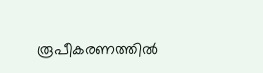രൂപീകരണത്തിൽ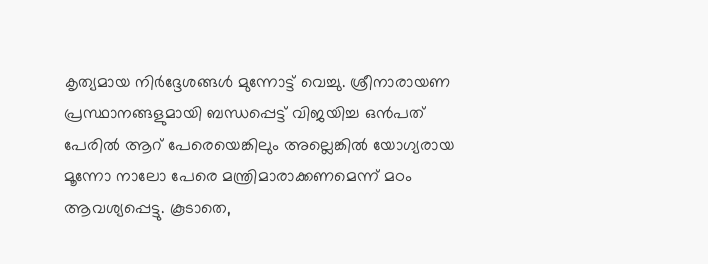കൃത്യമായ നിർദ്ദേശങ്ങൾ മുന്നോട്ട് വെച്ചു. ശ്രീനാരായണ പ്രസ്ഥാനങ്ങളുമായി ബന്ധപ്പെട്ട് വിജയിച്ച ഒൻപത് പേരിൽ ആറ് പേരെയെങ്കിലും അല്ലെങ്കിൽ യോഗ്യരായ മൂന്നോ നാലോ പേരെ മന്ത്രിമാരാക്കണമെന്ന് മഠം ആവശ്യപ്പെട്ടു. കൂടാതെ,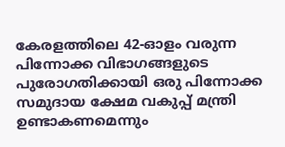കേരളത്തിലെ 42-ഓളം വരുന്ന പിന്നോക്ക വിഭാഗങ്ങളുടെ പുരോഗതിക്കായി ഒരു പിന്നോക്ക സമുദായ ക്ഷേമ വകുപ്പ് മന്ത്രി ഉണ്ടാകണമെന്നും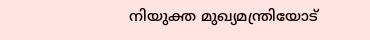നിയുക്ത മുഖ്യമന്ത്രിയോട്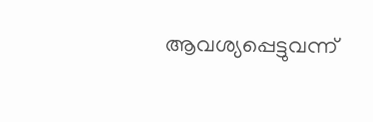ആവശ്യപ്പെട്ടുവന്ന്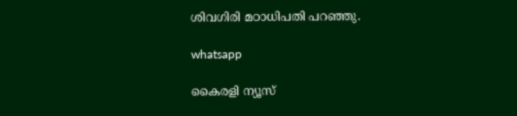ശിവഗിരി മഠാധിപതി പറഞ്ഞു.

whatsapp

കൈരളി ന്യൂസ്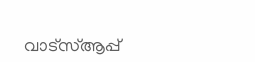വാട്‌സ്ആപ്പ്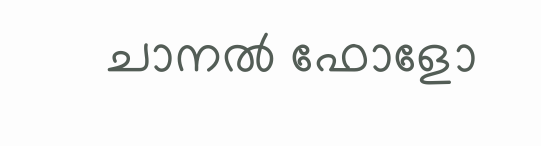ചാനല്‍ ഫോളോ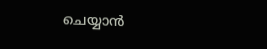ചെയ്യാന്‍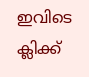ഇവിടെ ക്ലിക്ക്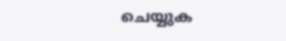ചെയ്യുക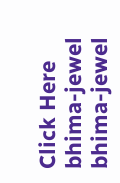Click Here
bhima-jewel
bhima-jewel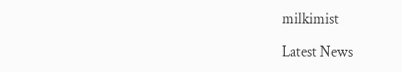milkimist

Latest News